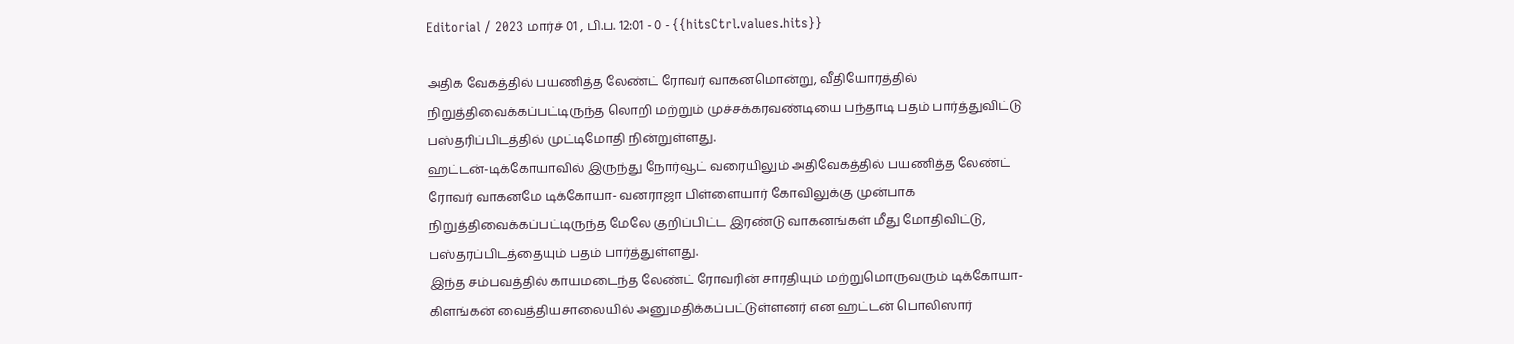Editorial / 2023 மார்ச் 01 , பி.ப. 12:01 - 0 - {{hitsCtrl.values.hits}}

அதிக வேகத்தில் பயணித்த லேண்ட் ரோவர் வாகனமொன்று, வீதியோரத்தில் நிறுத்திவைக்கப்பட்டிருந்த லொறி மற்றும் முச்சக்கரவண்டியை பந்தாடி பதம் பார்த்துவிட்டு பஸ்தரிப்பிடத்தில் முட்டிமோதி நின்றுள்ளது.
ஹட்டன்-டிக்கோயாவில் இருந்து நோர்வூட் வரையிலும் அதிவேகத்தில் பயணித்த லேண்ட் ரோவர் வாகனமே டிக்கோயா- வனராஜா பிள்ளையார் கோவிலுக்கு முன்பாக நிறுத்திவைக்கப்பட்டிருந்த மேலே குறிப்பிட்ட இரண்டு வாகனங்கள் மீது மோதிவிட்டு, பஸ்தரப்பிடத்தையும் பதம் பார்த்துள்ளது.
இந்த சம்பவத்தில் காயமடைந்த லேண்ட் ரோவரின் சாரதியும் மற்றுமொருவரும் டிக்கோயா-கிளங்கன் வைத்தியசாலையில் அனுமதிக்கப்பட்டுள்ளனர் என ஹட்டன் பொலிஸார்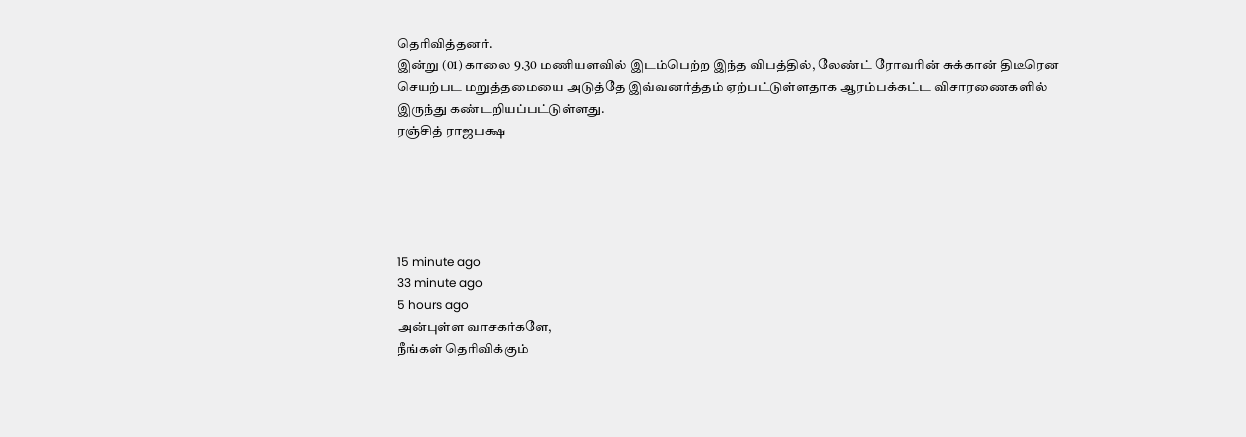தெரிவித்தனர்.
இன்று (01) காலை 9.30 மணியளவில் இடம்பெற்ற இந்த விபத்தில், லேண்ட் ரோவரின் சுக்கான் திடீரென செயற்பட மறுத்தமையை அடுத்தே இவ்வனர்த்தம் ஏற்பட்டுள்ளதாக ஆரம்பக்கட்ட விசாரணைகளில் இருந்து கண்டறியப்பட்டுள்ளது.
ரஞ்சித் ராஜபக்ஷ





15 minute ago
33 minute ago
5 hours ago
அன்புள்ள வாசகர்களே,
நீங்கள் தெரிவிக்கும்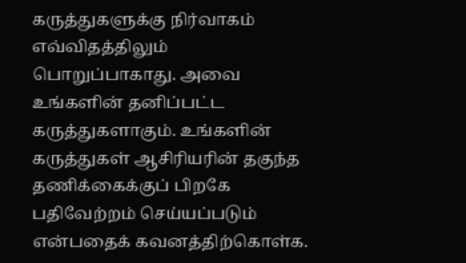கருத்துகளுக்கு நிர்வாகம் எவ்விதத்திலும் பொறுப்பாகாது. அவை உங்களின் தனிப்பட்ட கருத்துகளாகும். உங்களின் கருத்துகள் ஆசிரியரின் தகுந்த தணிக்கைக்குப் பிறகே பதிவேற்றம் செய்யப்படும் என்பதைக் கவனத்திற்கொள்க.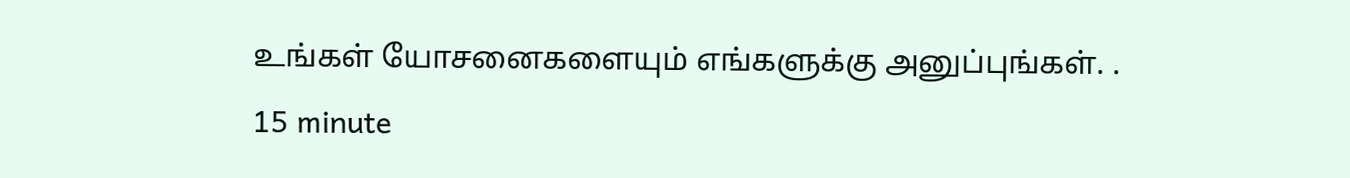உங்கள் யோசனைகளையும் எங்களுக்கு அனுப்புங்கள். .
15 minute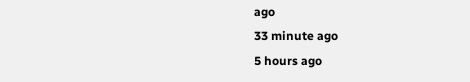ago
33 minute ago
5 hours ago